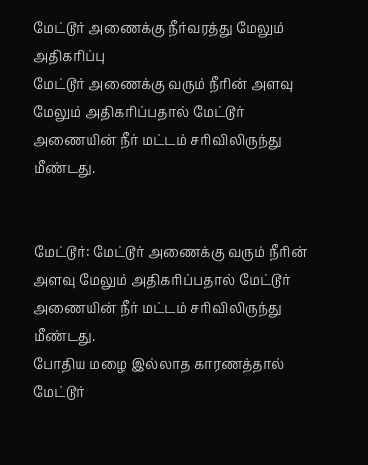மேட்டூர் அணைக்கு நீர்வரத்து மேலும் அதிகரிப்பு
மேட்டூர் அணைக்கு வரும் நீரின் அளவு மேலும் அதிகரிப்பதால் மேட்டூர் அணையின் நீர் மட்டம் சரிவிலிருந்து மீண்டது.


மேட்டூர்: மேட்டூர் அணைக்கு வரும் நீரின் அளவு மேலும் அதிகரிப்பதால் மேட்டூர் அணையின் நீர் மட்டம் சரிவிலிருந்து மீண்டது.
போதிய மழை இல்லாத காரணத்தால் மேட்டூர்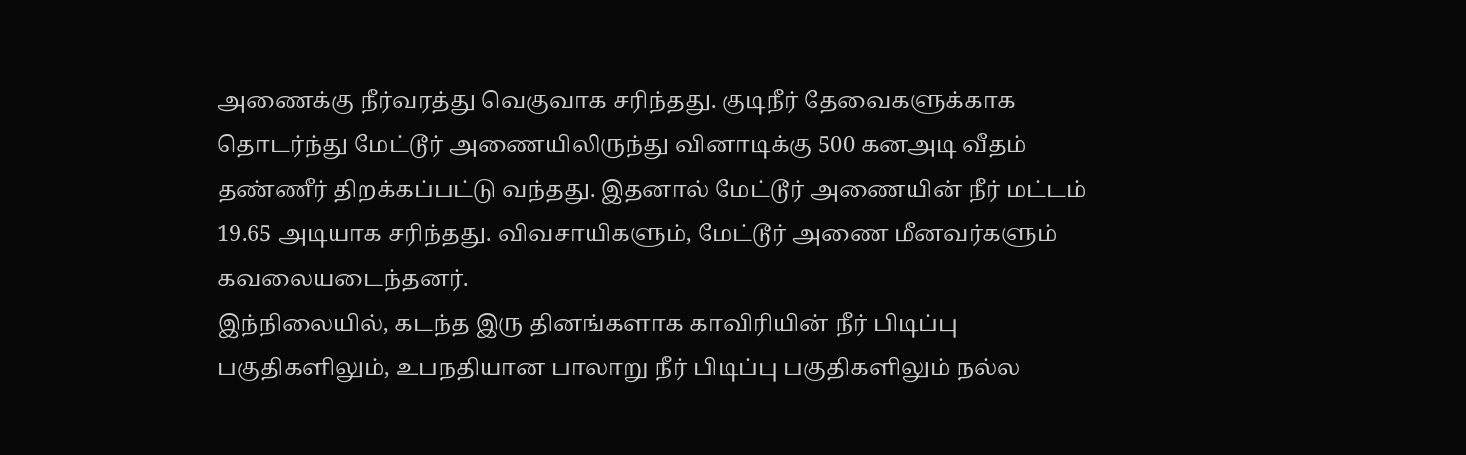அணைக்கு நீர்வரத்து வெகுவாக சரிந்தது. குடிநீர் தேவைகளுக்காக தொடர்ந்து மேட்டூர் அணையிலிருந்து வினாடிக்கு 500 கனஅடி வீதம் தண்ணீர் திறக்கப்பட்டு வந்தது. இதனால் மேட்டூர் அணையின் நீர் மட்டம் 19.65 அடியாக சரிந்தது. விவசாயிகளும், மேட்டூர் அணை மீனவர்களும் கவலையடைந்தனர்.
இந்நிலையில், கடந்த இரு தினங்களாக காவிரியின் நீர் பிடிப்பு பகுதிகளிலும், உபநதியான பாலாறு நீர் பிடிப்பு பகுதிகளிலும் நல்ல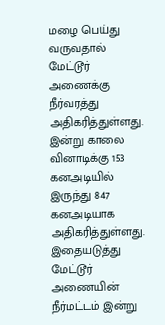மழை பெய்து வருவதால் மேட்டூர் அணைக்கு நீர்வரத்து அதிகரித்துள்ளது.
இன்று காலை வினாடிக்கு 153 கனஅடியில் இருந்து 847 கனஅடியாக அதிகரித்துள்ளது. இதையடுத்து மேட்டூர் அணையின் நீர்மட்டம் இன்று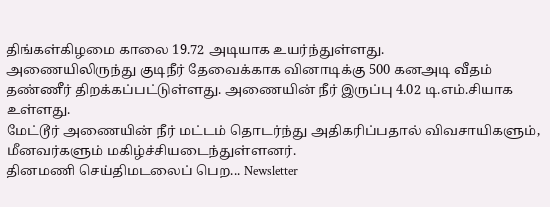திங்கள்கிழமை காலை 19.72 அடியாக உயர்ந்துள்ளது.
அணையிலிருந்து குடிநீர் தேவைக்காக வினாடிக்கு 500 கனஅடி வீதம் தண்ணீர் திறக்கப்பட்டுள்ளது. அணையின் நீர் இருப்பு 4.02 டி.எம்.சியாக உள்ளது.
மேட்டூர் அணையின் நீர் மட்டம் தொடர்ந்து அதிகரிப்பதால் விவசாயிகளும், மீனவர்களும் மகிழ்ச்சியடைந்துள்ளனர்.
தினமணி செய்திமடலைப் பெற... Newsletter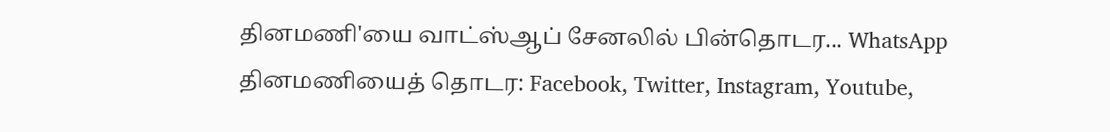தினமணி'யை வாட்ஸ்ஆப் சேனலில் பின்தொடர... WhatsApp
தினமணியைத் தொடர: Facebook, Twitter, Instagram, Youtube,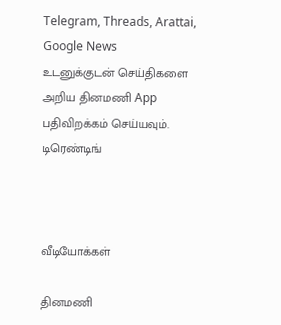Telegram, Threads, Arattai, Google News
உடனுக்குடன் செய்திகளை அறிய தினமணி App பதிவிறக்கம் செய்யவும்.
டிரெண்டிங்



வீடியோக்கள்

தினமணி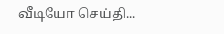வீடியோ செய்தி...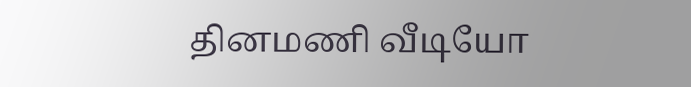தினமணி வீடியோ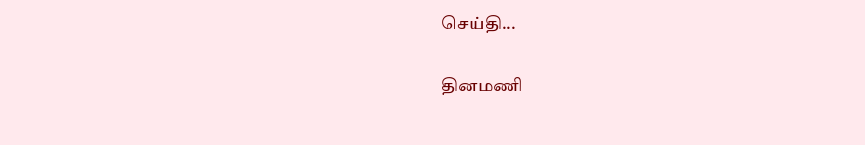செய்தி...

தினமணி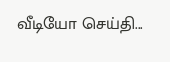வீடியோ செய்தி...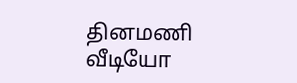தினமணி வீடியோ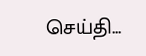செய்தி...